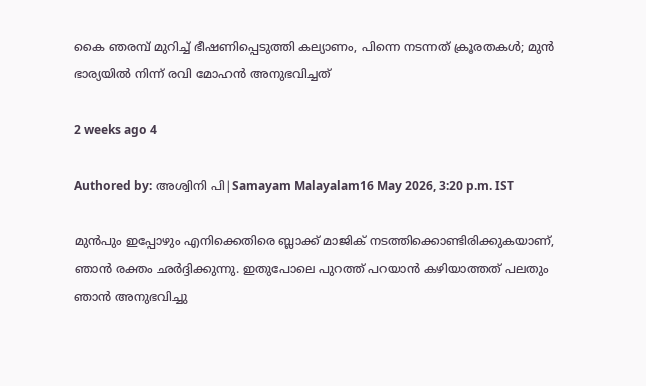കൈ ഞരമ്പ് മുറിച്ച് ഭീഷണിപ്പെടുത്തി കല്യാണം, പിന്നെ നടന്നത് ക്രൂരതകള്‍; മുന്‍ ഭാര്യയില്‍ നിന്ന് രവി മോഹന്‍ അനുഭവിച്ചത്

2 weeks ago 4

Authored by: അശ്വിനി പി|Samayam Malayalam16 May 2026, 3:20 p.m. IST

മുന്‍പും ഇപ്പോഴും എനിക്കെതിരെ ബ്ലാക്ക് മാജിക് നടത്തിക്കൊണ്ടിരിക്കുകയാണ്, ഞാന്‍ രക്തം ഛര്‍ദ്ദിക്കുന്നു. ഇതുപോലെ പുറത്ത് പറയാന്‍ കഴിയാത്തത് പലതും ഞാന്‍ അനുഭവിച്ചു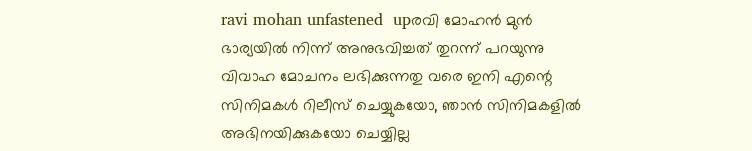ravi mohan unfastened  upരവി മോഹൻ മുൻ ഭാര്യയിൽ നിന്ന് അനുഭവിച്ചത് തുറന്ന് പറയുന്നു
വിവാഹ മോചനം ലഭിക്കുന്നതു വരെ ഇനി എന്റെ സിനിമകള്‍ റിലീസ് ചെയ്യുകയോ, ഞാന്‍ സിനിമകളില്‍ അഭിനയിക്കുകയോ ചെയ്യില്ല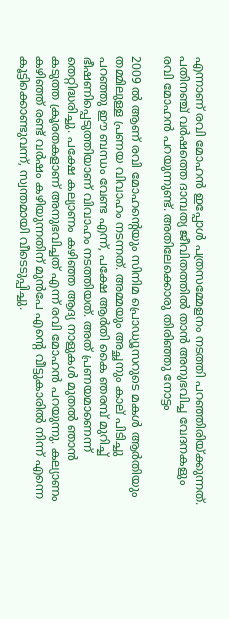എന്നാണ് രവി മോഹന്‍ ഇപ്പോള്‍ പത്രസമ്മേളനം നടത്തി പറഞ്ഞിരിയ്ക്കുന്നത്. പതിനഞ്ച് വര്‍ഷത്തെ ദാമ്പത്യ ജീവിതത്തില്‍ താന്‍ അനുഭവിച്ച വേദനകളും രവി മോഹന്‍ പറയുന്നുണ്ട്. അതിലേക്കൊരു തിരിഞ്ഞു നോട്ടം

2009 ല്‍ ആണ് രവി മോഹന്റെയും സിനിമ പ്രൊഡ്യൂസറുടെ മകള്‍ ആര്‍തിയും തമ്മിലുള്ള പ്രണയ വിവാഹം നടന്നത്. അമ്മയും അച്ഛനും കാല് പിടിച്ചു പറഞ്ഞു ഈ ബന്ധം വേണ്ട എന്ന്, പക്ഷേ ആര്‍തി കൈ ഞരമ്പ് മുറിച്ച് ഭീഷണിപ്പെടുത്തിയാണ് വിവാഹം നടത്തിയത്. അത് പ്രണയമാണെന്ന് തെറ്റിദ്ധരിച്ചു. പക്ഷേ കല്യാണം കഴിഞ്ഞ ആദ്യ നാളുകള്‍ മുതല്‍ ഞാന്‍ കടുത്ത ക്രൂരതകളാണ് അനുഭവിച്ചത് എന്ന് രവി മോഹന്‍ പറയുന്നു. കല്യാണം കഴിഞ്ഞ് രണ്ട് വര്‍ഷം കഴിയുന്നതിന് മുന്‍പേ എന്റെ വീട്ടുകാരില്‍ നിന്ന് എന്നെ കൂട്ടിക്കൊണ്ടുവന്ന്, സ്വന്തമായി വീടെടുപ്പിച്ചു.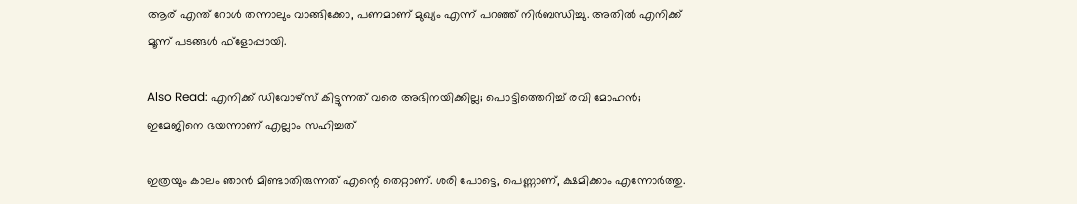ആര് എന്ത് റോള്‍ തന്നാലും വാങ്ങിക്കോ, പണമാണ് മുഖ്യം എന്ന് പറഞ്ഞ് നിര്‍ബന്ധിച്ചു. അതില്‍ എനിക്ക് മൂന്ന് പടങ്ങള്‍ ഫ്‌ളോപ്പായി.

Also Read: എനിക്ക് ഡിവോഴ്‌സ് കിട്ടുന്നത് വരെ അഭിനയിക്കില്ല; പൊട്ടിത്തെറിച്ച് രവി മോഹന്‍; ഇമേജിനെ ഭയന്നാണ് എല്ലാം സഹിച്ചത്

ഇത്രയും കാലം ഞാന്‍ മിണ്ടാതിരുന്നത് എന്റെ തെറ്റാണ്. ശരി പോട്ടെ, പെണ്ണാണ്, ക്ഷമിക്കാം എന്നോര്‍ത്തു.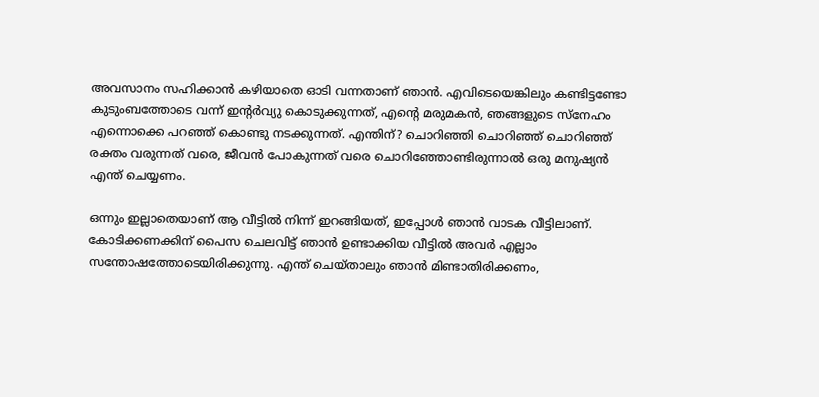അവസാനം സഹിക്കാന്‍ കഴിയാതെ ഓടി വന്നതാണ് ഞാന്‍. എവിടെയെങ്കിലും കണ്ടിട്ടണ്ടോ കുടുംബത്തോടെ വന്ന് ഇന്റര്‍വ്യു കൊടുക്കുന്നത്, എന്റെ മരുമകന്‍, ഞങ്ങളുടെ സ്‌നേഹം എന്നൊക്കെ പറഞ്ഞ് കൊണ്ടു നടക്കുന്നത്. എന്തിന്? ചൊറിഞ്ഞി ചൊറിഞ്ഞ് ചൊറിഞ്ഞ് രക്തം വരുന്നത് വരെ, ജീവന്‍ പോകുന്നത് വരെ ചൊറിഞ്ഞോണ്ടിരുന്നാല്‍ ഒരു മനുഷ്യന്‍ എന്ത് ചെയ്യണം.

ഒന്നും ഇല്ലാതെയാണ് ആ വീട്ടില്‍ നിന്ന് ഇറങ്ങിയത്, ഇപ്പോള്‍ ഞാന്‍ വാടക വീട്ടിലാണ്. കോടിക്കണക്കിന് പൈസ ചെലവിട്ട് ഞാന്‍ ഉണ്ടാക്കിയ വീട്ടില്‍ അവര്‍ എല്ലാം സന്തോഷത്തോടെയിരിക്കുന്നു. എന്ത് ചെയ്താലും ഞാന്‍ മിണ്ടാതിരിക്കണം,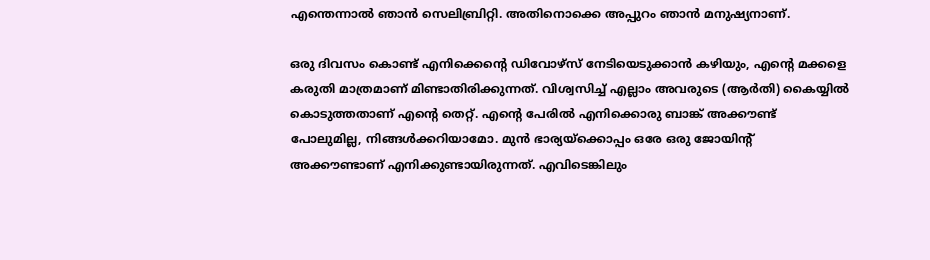എന്തെന്നാല്‍ ഞാന്‍ സെലിബ്രിറ്റി. അതിനൊക്കെ അപ്പുറം ഞാന്‍ മനുഷ്യനാണ്.

ഒരു ദിവസം കൊണ്ട് എനിക്കെന്റെ ഡിവോഴ്‌സ് നേടിയെടുക്കാന്‍ കഴിയും, എന്റെ മക്കളെ കരുതി മാത്രമാണ് മിണ്ടാതിരിക്കുന്നത്. വിശ്വസിച്ച് എല്ലാം അവരുടെ (ആര്‍തി) കൈയ്യില്‍ കൊടുത്തതാണ് എന്റെ തെറ്റ്. എന്റെ പേരില്‍ എനിക്കൊരു ബാങ്ക് അക്കൗണ്ട് പോലുമില്ല, നിങ്ങള്‍ക്കറിയാമോ. മുന്‍ ഭാര്യയ്‌ക്കൊപ്പം ഒരേ ഒരു ജോയിന്റ് അക്കൗണ്ടാണ് എനിക്കുണ്ടായിരുന്നത്. എവിടെങ്കിലും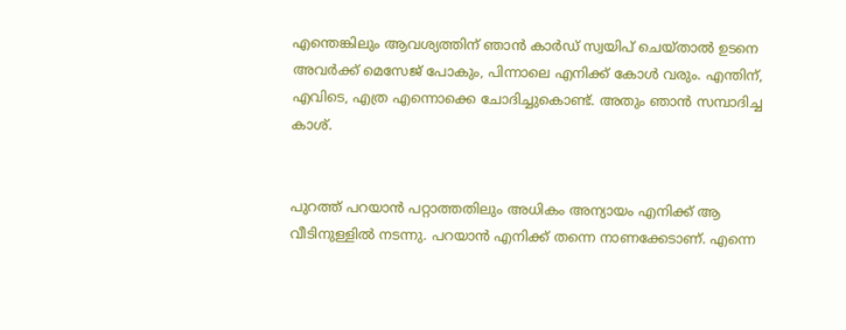എന്തെങ്കിലും ആവശ്യത്തിന് ഞാന്‍ കാര്‍ഡ് സ്വയിപ് ചെയ്താല്‍ ഉടനെ അവര്‍ക്ക് മെസേജ് പോകും, പിന്നാലെ എനിക്ക് കോള്‍ വരും. എന്തിന്, എവിടെ, എത്ര എന്നൊക്കെ ചോദിച്ചുകൊണ്ട്. അതും ഞാന്‍ സമ്പാദിച്ച കാശ്.


പുറത്ത് പറയാന്‍ പറ്റാത്തതിലും അധികം അന്യായം എനിക്ക് ആ വീടിനുള്ളില്‍ നടന്നു. പറയാന്‍ എനിക്ക് തന്നെ നാണക്കേടാണ്. എന്നെ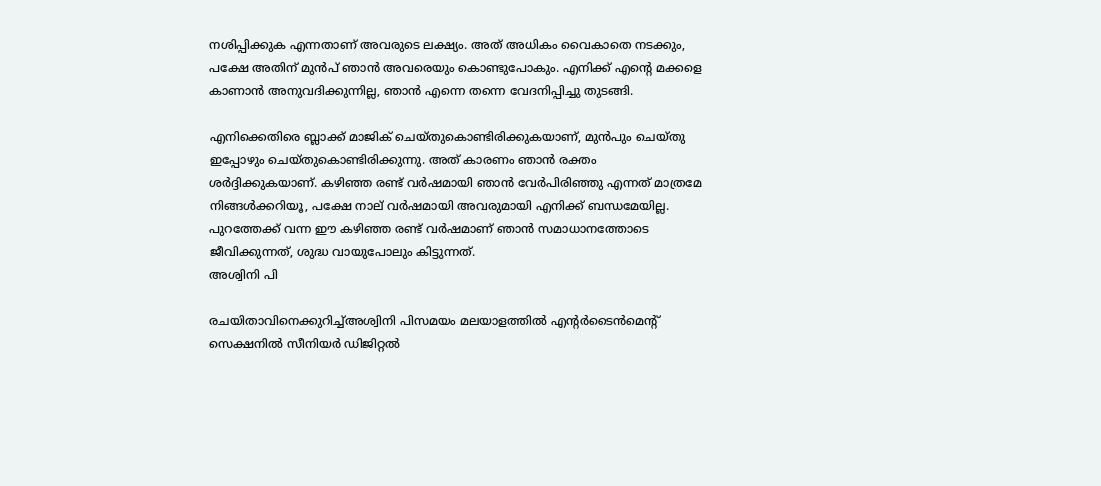നശിപ്പിക്കുക എന്നതാണ് അവരുടെ ലക്ഷ്യം. അത് അധികം വൈകാതെ നടക്കും, പക്ഷേ അതിന് മുന്‍പ് ഞാന്‍ അവരെയും കൊണ്ടുപോകും. എനിക്ക് എന്റെ മക്കളെ കാണാന്‍ അനുവദിക്കുന്നില്ല, ഞാന്‍ എന്നെ തന്നെ വേദനിപ്പിച്ചു തുടങ്ങി.

എനിക്കെതിരെ ബ്ലാക്ക് മാജിക് ചെയ്തുകൊണ്ടിരിക്കുകയാണ്, മുന്‍പും ചെയ്തു ഇപ്പോഴും ചെയ്തുകൊണ്ടിരിക്കുന്നു. അത് കാരണം ഞാന്‍ രക്തം ശര്‍ദ്ദിക്കുകയാണ്. കഴിഞ്ഞ രണ്ട് വര്‍ഷമായി ഞാന്‍ വേര്‍പിരിഞ്ഞു എന്നത് മാത്രമേ നിങ്ങള്‍ക്കറിയൂ, പക്ഷേ നാല് വര്‍ഷമായി അവരുമായി എനിക്ക് ബന്ധമേയില്ല. പുറത്തേക്ക് വന്ന ഈ കഴിഞ്ഞ രണ്ട് വര്‍ഷമാണ് ഞാന്‍ സമാധാനത്തോടെ ജീവിക്കുന്നത്, ശുദ്ധ വായുപോലും കിട്ടുന്നത്.
അശ്വിനി പി

രചയിതാവിനെക്കുറിച്ച്അശ്വിനി പിസമയം മലയാളത്തില്‍ എന്റര്‍ടൈന്‍മെന്റ് സെക്ഷനില്‍ സീനിയർ ഡിജിറ്റൽ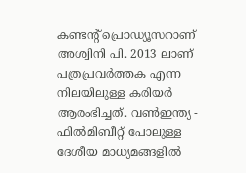കണ്ടൻ്റ് പ്രൊഡ്യൂസറാണ് അശ്വിനി പി. 2013 ലാണ് പത്രപ്രവർത്തക എന്ന നിലയിലുള്ള കരിയർ ആരംഭിച്ചത്. വൺഇന്ത്യ - ഫിൽമിബീറ്റ് പോലുള്ള ദേശീയ മാധ്യമങ്ങളിൽ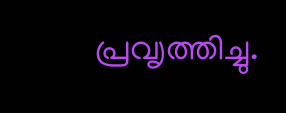പ്രവ‍ൃത്തിച്ചു.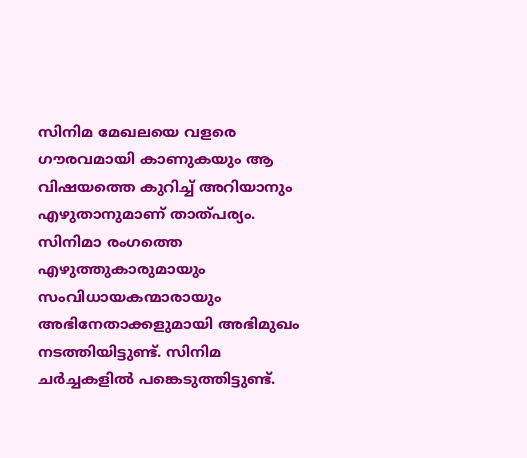സിനിമ മേഖലയെ വളരെ ഗൗരവമായി കാണുകയും ആ വിഷയത്തെ കുറിച്ച് അറിയാനും എഴുതാനുമാണ് താത്പര്യം. സിനിമാ രംഗത്തെ എഴുത്തുകാരുമായും സംവിധായകന്മാരായും അഭിനേതാക്കളുമായി അഭിമുഖം നടത്തിയിട്ടുണ്ട്. സിനിമ ചർച്ചകളിൽ പങ്കെടുത്തിട്ടുണ്ട്.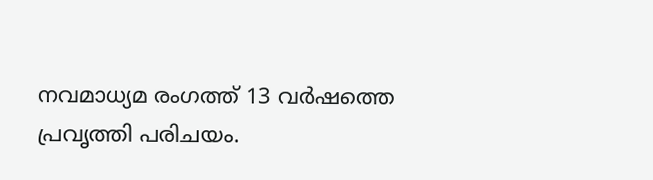നവമാധ്യമ രംഗത്ത് 13 വര്‍ഷത്തെ പ്രവൃത്തി പരിചയം.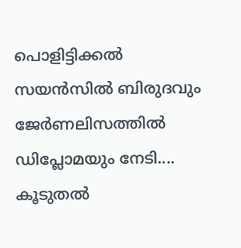പൊളിട്ടിക്കല്‍ സയന്‍സില്‍ ബിരുദവും ജേര്‍ണലിസത്തില്‍ ഡിപ്ലോമയും നേടി.... കൂടുതൽ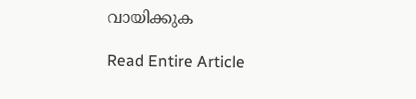വായിക്കുക

Read Entire Article